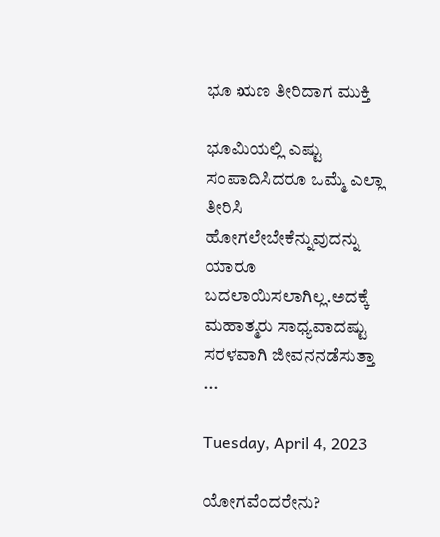ಭೂ ಋಣ ತೀರಿದಾಗ ಮುಕ್ತಿ

ಭೂಮಿಯಲ್ಲಿ ಎಷ್ಟು ಸಂಪಾದಿಸಿದರೂ ಒಮ್ಮೆ ಎಲ್ಲಾ ತೀರಿಸಿ ಹೋಗಲೇಬೇಕೆನ್ನುವುದನ್ನು ಯಾರೂ ಬದಲಾಯಿಸಲಾಗಿಲ್ಲ.ಅದಕ್ಕೆ ಮಹಾತ್ಮರು ಸಾಧ್ಯವಾದಷ್ಟು ಸರಳವಾಗಿ ಜೀವನ‌ನಡೆಸುತ್ತಾ ...

Tuesday, April 4, 2023

ಯೋಗವೆಂದರೇನು?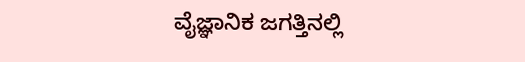ವೈಜ್ಞಾನಿಕ ಜಗತ್ತಿನಲ್ಲಿ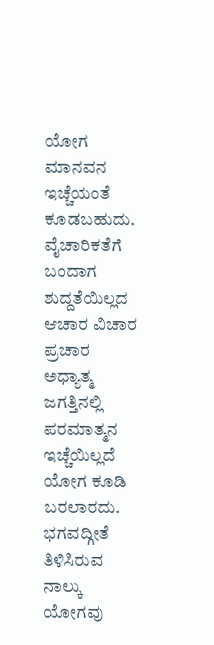ಯೋಗ ಮಾನವನ ಇಚ್ಚೆಯಂತೆ ಕೂಡಬಹುದು. ವೈಚಾರಿಕತೆಗೆ ಬಂದಾಗ ಶುದ್ದತೆಯಿಲ್ಲದ ಆಚಾರ ವಿಚಾರ ಪ್ರಚಾರ ಅಧ್ಯಾತ್ಮ ಜಗತ್ತಿನಲ್ಲಿ  ಪರಮಾತ್ಮನ ಇಚ್ಚೆಯಿಲ್ಲದೆ ಯೋಗ ಕೂಡಿ ಬರಲಾರದು.
ಭಗವದ್ಗೀತೆ ತಿಳಿಸಿರುವ ನಾಲ್ಕು ಯೋಗವು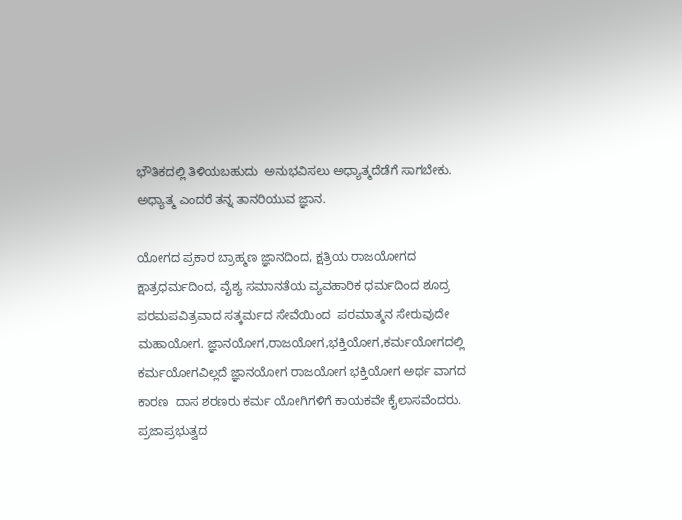ಭೌತಿಕದಲ್ಲಿ ತಿಳಿಯಬಹುದು  ಅನುಭವಿಸಲು ಅಧ್ಯಾತ್ಮದೆಡೆಗೆ ಸಾಗಬೇಕು. ಅಧ್ಯಾತ್ಮ ಎಂದರೆ ತನ್ನ ತಾನರಿಯುವ ಜ್ಞಾನ.

ಯೋಗದ ಪ್ರಕಾರ ಬ್ರಾಹ್ಮಣ ಜ್ಞಾನದಿಂದ, ಕ್ಷತ್ರಿಯ ರಾಜಯೋಗದ ಕ್ಷಾತ್ರಧರ್ಮದಿಂದ, ವೈಶ್ಯ ಸಮಾನತೆಯ ವ್ಯವಹಾರಿಕ ಧರ್ಮದಿಂದ ಶೂದ್ರ ಪರಮಪವಿತ್ರವಾದ ಸತ್ಕರ್ಮದ ಸೇವೆಯಿಂದ  ಪರಮಾತ್ಮನ ಸೇರುವುದೇ ಮಹಾಯೋಗ. ಜ್ಞಾನಯೋಗ,ರಾಜಯೋಗ,ಭಕ್ತಿಯೋಗ,ಕರ್ಮಯೋಗದಲ್ಲಿ  ಕರ್ಮಯೋಗವಿಲ್ಲದೆ ಜ್ಞಾನಯೋಗ ರಾಜಯೋಗ ಭಕ್ತಿಯೋಗ ಅರ್ಥ ವಾಗದ  ಕಾರಣ  ದಾಸ ಶರಣರು ಕರ್ಮ ಯೋಗಿಗಳಿಗೆ ಕಾಯಕವೇ ಕೈಲಾಸವೆಂದರು.
ಪ್ರಜಾಪ್ರಭುತ್ವದ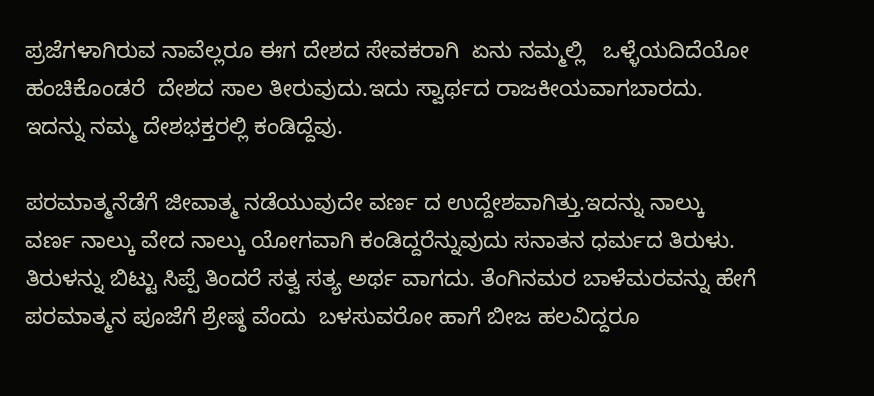ಪ್ರಜೆಗಳಾಗಿರುವ ನಾವೆಲ್ಲರೂ ಈಗ ದೇಶದ ಸೇವಕರಾಗಿ  ಏನು ನಮ್ಮಲ್ಲಿ   ಒಳ್ಳೆಯದಿದೆಯೋ ಹಂಚಿಕೊಂಡರೆ  ದೇಶದ ಸಾಲ ತೀರುವುದು.ಇದು ಸ್ವಾರ್ಥದ ರಾಜಕೀಯವಾಗಬಾರದು. ಇದನ್ನು ನಮ್ಮ ದೇಶಭಕ್ತರಲ್ಲಿ ಕಂಡಿದ್ದೆವು.

ಪರಮಾತ್ಮನೆಡೆಗೆ ಜೀವಾತ್ಮ ನಡೆಯುವುದೇ ವರ್ಣ ದ ಉದ್ದೇಶವಾಗಿತ್ತು.ಇದನ್ನು ನಾಲ್ಕು ವರ್ಣ ನಾಲ್ಕು ವೇದ ನಾಲ್ಕು ಯೋಗವಾಗಿ ಕಂಡಿದ್ದರೆನ್ನುವುದು ಸನಾತನ ಧರ್ಮದ ತಿರುಳು. ತಿರುಳನ್ನು ಬಿಟ್ಟು ಸಿಪ್ಪೆ ತಿಂದರೆ ಸತ್ವ ಸತ್ಯ ಅರ್ಥ ವಾಗದು. ತೆಂಗಿನಮರ ಬಾಳೆಮರವನ್ನು ಹೇಗೆ ಪರಮಾತ್ಮನ ಪೂಜೆಗೆ ಶ್ರೇಷ್ಠ ವೆಂದು  ಬಳಸುವರೋ ಹಾಗೆ ಬೀಜ ಹಲವಿದ್ದರೂ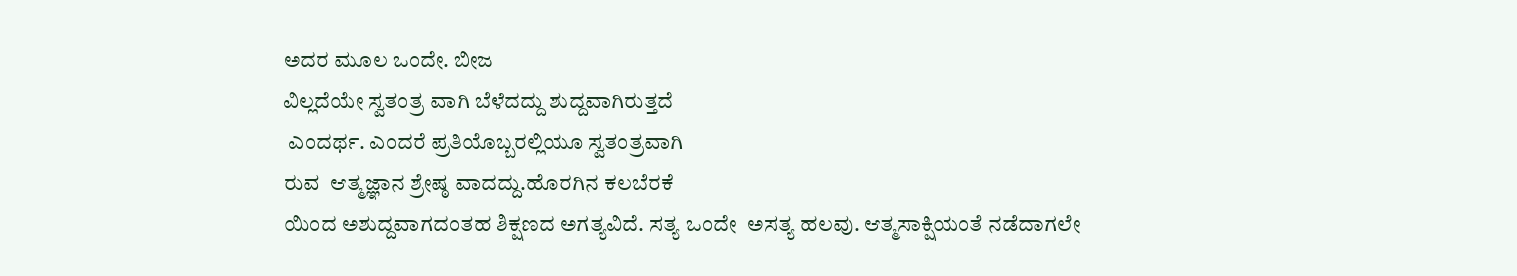ಅದರ ಮೂಲ ಒಂದೇ. ಬೀಜ
ವಿಲ್ಲದೆಯೇ ಸ್ವತಂತ್ರ ವಾಗಿ ಬೆಳೆದದ್ದು ಶುದ್ದವಾಗಿರುತ್ತದೆ
 ಎಂದರ್ಥ. ಎಂದರೆ ಪ್ರತಿಯೊಬ್ಬರಲ್ಲಿಯೂ ಸ್ವತಂತ್ರವಾಗಿ
ರುವ  ಆತ್ಮಜ್ಞಾನ ಶ್ರೇಷ್ಠ ವಾದದ್ದು.ಹೊರಗಿನ ಕಲಬೆರಕೆ
ಯಿಂದ ಅಶುದ್ದವಾಗದಂತಹ ಶಿಕ್ಷಣದ ಅಗತ್ಯವಿದೆ. ಸತ್ಯ ಒಂದೇ  ಅಸತ್ಯ ಹಲವು. ಆತ್ಮಸಾಕ್ಷಿಯಂತೆ ನಡೆದಾಗಲೇ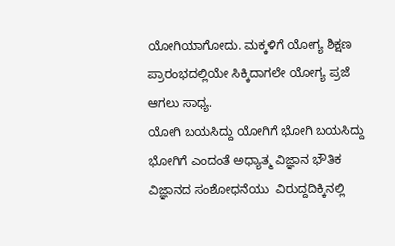ಯೋಗಿಯಾಗೋದು. ಮಕ್ಕಳಿಗೆ ಯೋಗ್ಯ ಶಿಕ್ಷಣ ಪ್ರಾರಂಭದಲ್ಲಿಯೇ ಸಿಕ್ಕಿದಾಗಲೇ ಯೋಗ್ಯ ಪ್ರಜೆ ಆಗಲು ಸಾಧ್ಯ.
ಯೋಗಿ ಬಯಸಿದ್ದು ಯೋಗಿಗೆ ಭೋಗಿ ಬಯಸಿದ್ದು ಭೋಗಿಗೆ ಎಂದಂತೆ ಅಧ್ಯಾತ್ಮ ವಿಜ್ಞಾನ ಭೌತಿಕ ವಿಜ್ಞಾನದ ಸಂಶೋಧನೆಯು  ವಿರುದ್ದದಿಕ್ಕಿನಲ್ಲಿ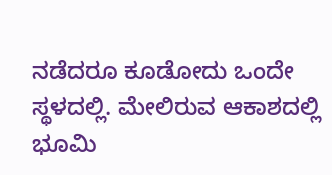ನಡೆದರೂ ಕೂಡೋದು ಒಂದೇ ಸ್ಥಳದಲ್ಲಿ. ಮೇಲಿರುವ ಆಕಾಶದಲ್ಲಿ ಭೂಮಿ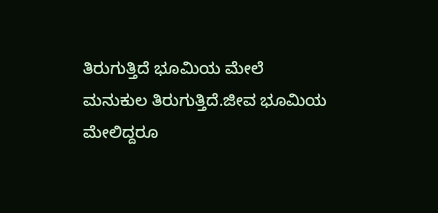ತಿರುಗುತ್ತಿದೆ ಭೂಮಿಯ ಮೇಲೆ ಮನುಕುಲ ತಿರುಗುತ್ತಿದೆ.ಜೀವ ಭೂಮಿಯ ಮೇಲಿದ್ದರೂ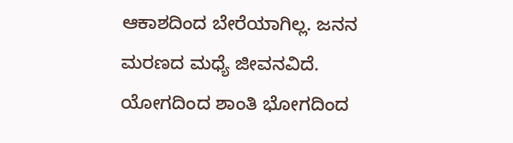ಆಕಾಶದಿಂದ ಬೇರೆಯಾಗಿಲ್ಲ. ಜನನ ಮರಣದ ಮಧ್ಯೆ ಜೀವನವಿದೆ.
ಯೋಗದಿಂದ ಶಾಂತಿ ಭೋಗದಿಂದ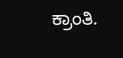ಕ್ರಾಂತಿ.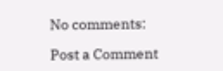No comments:

Post a Comment